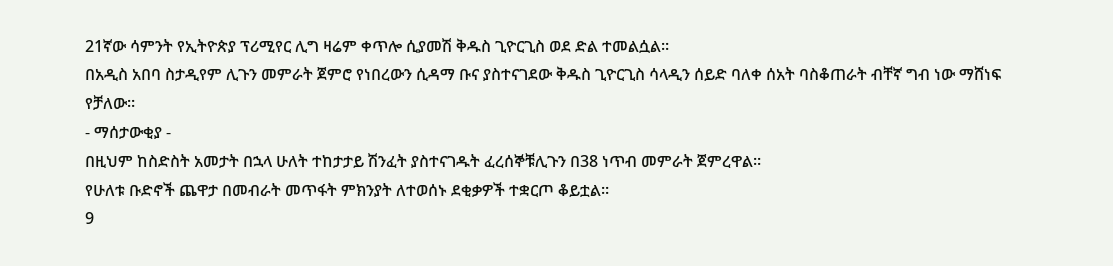21ኛው ሳምንት የኢትዮጵያ ፕሪሚየር ሊግ ዛሬም ቀጥሎ ሲያመሽ ቅዱስ ጊዮርጊስ ወደ ድል ተመልሷል።
በአዲስ አበባ ስታዲየም ሊጉን መምራት ጀምሮ የነበረውን ሲዳማ ቡና ያስተናገደው ቅዱስ ጊዮርጊስ ሳላዲን ሰይድ ባለቀ ሰአት ባስቆጠራት ብቸኛ ግብ ነው ማሸነፍ የቻለው።
- ማሰታውቂያ -
በዚህም ከስድስት አመታት በኋላ ሁለት ተከታታይ ሽንፈት ያስተናገዱት ፈረሰኞቹሊጉን በ38 ነጥብ መምራት ጀምረዋል።
የሁለቱ ቡድኖች ጨዋታ በመብራት መጥፋት ምክንያት ለተወሰኑ ደቂቃዎች ተቋርጦ ቆይቷል።
9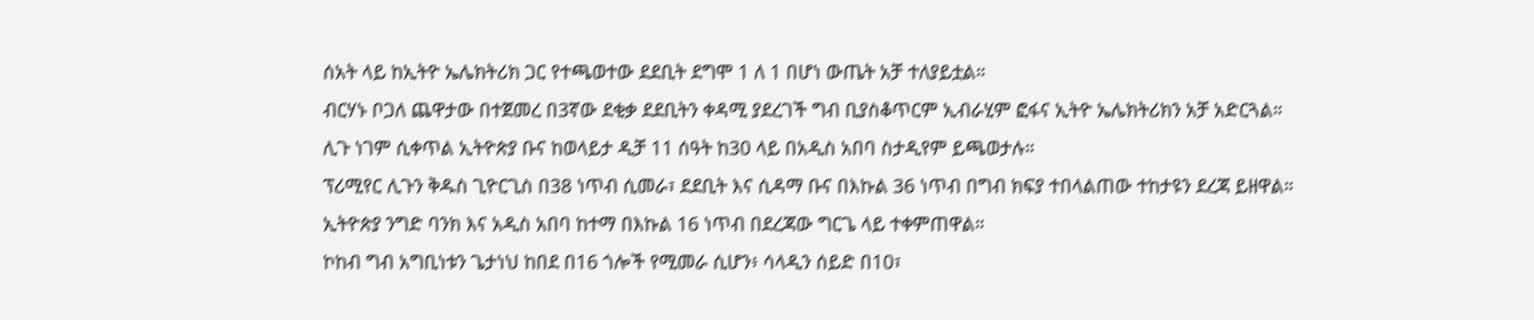ሰአት ላይ ከኢትዮ ኤሌክትሪክ ጋር የተጫወተው ደደቢት ደግሞ 1 ለ 1 በሆነ ውጤት አቻ ተለያይቷል።
ብርሃኑ ቦጋለ ጨዋታው በተጀመረ በ3ኛው ደቂቃ ደደቢትን ቀዳሚ ያደረገች ግብ ቢያስቆጥርም ኢብራሂም ፎፋና ኢትዮ ኤሌክትሪክን አቻ አድርጓል።
ሊጉ ነገም ሲቀጥል ኢትዮጵያ ቡና ከወላይታ ዲቻ 11 ሰዓት ከ30 ላይ በአዲስ አበባ ስታዲየም ይጫወታሉ።
ፕሪሚየር ሊጉን ቅዱስ ጊዮርጊስ በ38 ነጥብ ሲመራ፣ ደደቢት እና ሲዳማ ቡና በእኩል 36 ነጥብ በግብ ክፍያ ተበላልጠው ተከታዩን ደረጃ ይዘዋል።
ኢትዮጵያ ንግድ ባንክ እና አዲስ አበባ ከተማ በእኩል 16 ነጥብ በደረጃው ግርጌ ላይ ተቀምጠዋል።
ኮከብ ግብ አግቢነቱን ጌታነህ ከበደ በ16 ጎሎች የሚመራ ሲሆን፥ ሳላዲን ሰይድ በ10፣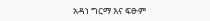አዳነ ግርማ እና ፍፁም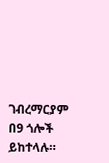ገብረማርያም በ9 ጎሎች ይከተላሉ።